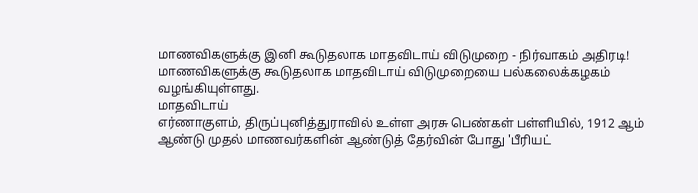மாணவிகளுக்கு இனி கூடுதலாக மாதவிடாய் விடுமுறை - நிர்வாகம் அதிரடி!
மாணவிகளுக்கு கூடுதலாக மாதவிடாய் விடுமுறையை பல்கலைக்கழகம் வழங்கியுள்ளது.
மாதவிடாய்
எர்ணாகுளம், திருப்புனித்துராவில் உள்ள அரசு பெண்கள் பள்ளியில், 1912 ஆம் ஆண்டு முதல் மாணவர்களின் ஆண்டுத் தேர்வின் போது 'பீரியட்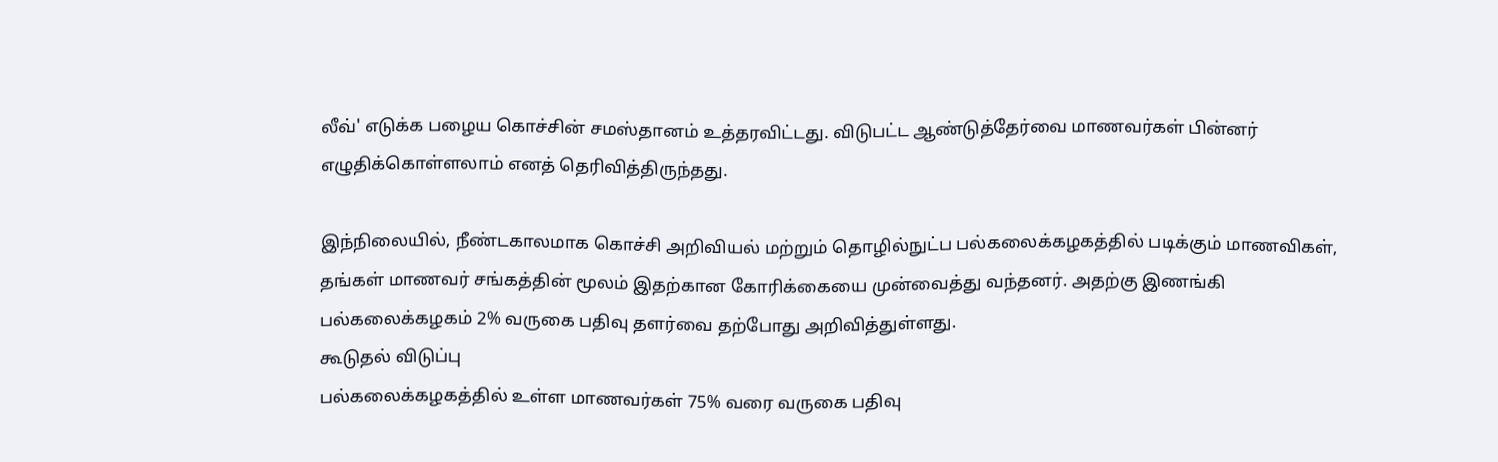லீவ்' எடுக்க பழைய கொச்சின் சமஸ்தானம் உத்தரவிட்டது. விடுபட்ட ஆண்டுத்தேர்வை மாணவர்கள் பின்னர் எழுதிக்கொள்ளலாம் எனத் தெரிவித்திருந்தது.

இந்நிலையில், நீண்டகாலமாக கொச்சி அறிவியல் மற்றும் தொழில்நுட்ப பல்கலைக்கழகத்தில் படிக்கும் மாணவிகள், தங்கள் மாணவர் சங்கத்தின் மூலம் இதற்கான கோரிக்கையை முன்வைத்து வந்தனர். அதற்கு இணங்கி பல்கலைக்கழகம் 2% வருகை பதிவு தளர்வை தற்போது அறிவித்துள்ளது.
கூடுதல் விடுப்பு
பல்கலைக்கழகத்தில் உள்ள மாணவர்கள் 75% வரை வருகை பதிவு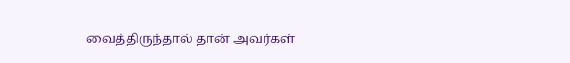வைத்திருந்தால் தான் அவர்கள்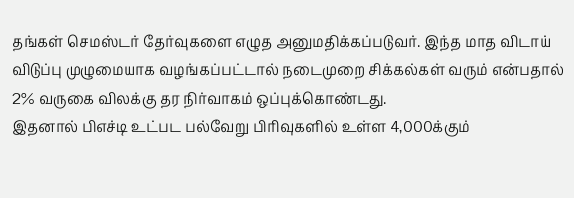தங்கள் செமஸ்டர் தேர்வுகளை எழுத அனுமதிக்கப்படுவர். இந்த மாத விடாய் விடுப்பு முழுமையாக வழங்கப்பட்டால் நடைமுறை சிக்கல்கள் வரும் என்பதால் 2% வருகை விலக்கு தர நிர்வாகம் ஒப்புக்கொண்டது.
இதனால் பிஎச்டி உட்பட பல்வேறு பிரிவுகளில் உள்ள 4,000க்கும்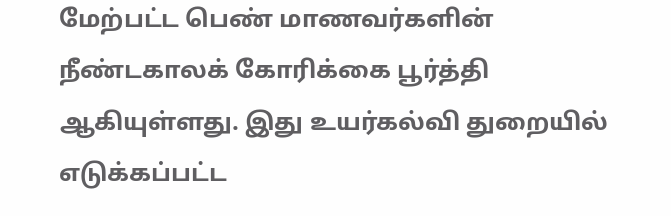மேற்பட்ட பெண் மாணவர்களின் நீண்டகாலக் கோரிக்கை பூர்த்தி ஆகியுள்ளது. இது உயர்கல்வி துறையில் எடுக்கப்பட்ட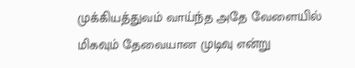முக்கியத்துவம் வாய்ந்த அதே வேளையில் மிகவும் தேவையான முடிவு என்று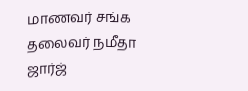மாணவர் சங்க தலைவர் நமீதா ஜார்ஜ்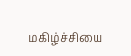மகிழ்ச்சியை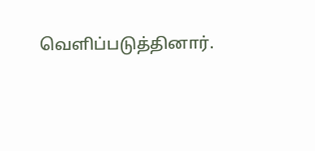வெளிப்படுத்தினார்.